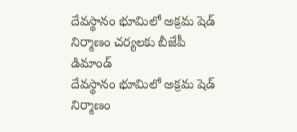దేవస్థానం భూమిలో అక్రమ షెడ్ నిర్మాణం చర్యలకు బీజేపీ డిమాండ్
దేవస్థానం భూమిలో అక్రమ షెడ్ నిర్మాణం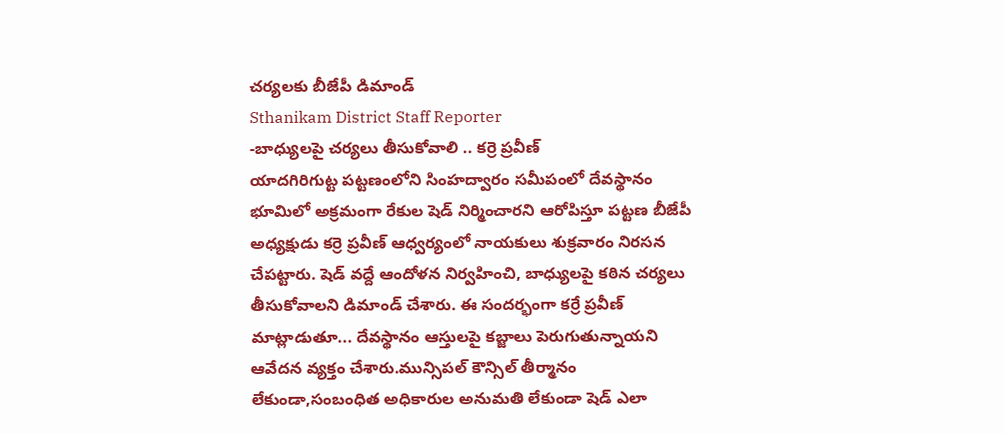చర్యలకు బీజేపీ డిమాండ్
Sthanikam District Staff Reporter
-బాధ్యులపై చర్యలు తీసుకోవాలి .. కర్రె ప్రవీణ్
యాదగిరిగుట్ట పట్టణంలోని సింహద్వారం సమీపంలో దేవస్థానం భూమిలో అక్రమంగా రేకుల షెడ్ నిర్మించారని ఆరోపిస్తూ పట్టణ బీజేపీ అధ్యక్షుడు కర్రె ప్రవీణ్ ఆధ్వర్యంలో నాయకులు శుక్రవారం నిరసన చేపట్టారు. షెడ్ వద్దే ఆందోళన నిర్వహించి, బాధ్యులపై కఠిన చర్యలు తీసుకోవాలని డిమాండ్ చేశారు. ఈ సందర్భంగా కర్రే ప్రవీణ్ మాట్లాడుతూ... దేవస్థానం ఆస్తులపై కబ్జాలు పెరుగుతున్నాయని ఆవేదన వ్యక్తం చేశారు.మున్సిపల్ కౌన్సిల్ తీర్మానం లేకుండా,సంబంధిత అధికారుల అనుమతి లేకుండా షెడ్ ఎలా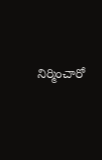నిర్మించారో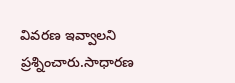వివరణ ఇవ్వాలని ప్రశ్నించారు.సాధారణ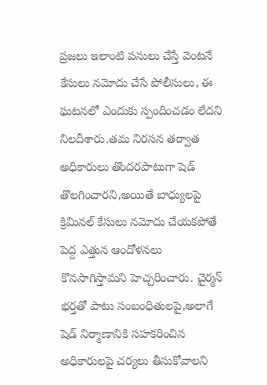ప్రజలు ఇలాంటి పనులు చేస్తే వెంటనే కేసులు నమోదు చేసే పోలీసులు, ఈ ఘటనలో ఎందుకు స్పందించడం లేదని నిలదీశారు.తమ నిరసన తర్వాత అధికారులు తొందరపాటుగా షెడ్ తొలగించారని,అయితే బాధ్యులపై క్రిమినల్ కేసులు నమోదు చేయకపోతే పెద్ద ఎత్తున ఆందోళనలు కొనసాగిస్తామని హెచ్చరించారు. చైర్మన్ భర్తతో పాటు సంబంధితులపై,అలాగే షెడ్ నిర్మాణానికి సహకరించిన అధికారులపై చర్యలు తీసుకోవాలని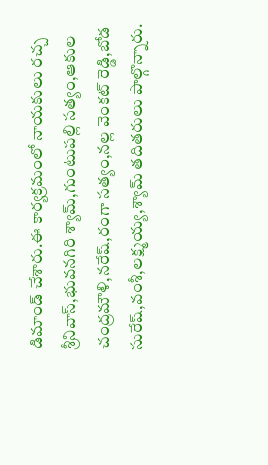డిమాండ్ చేశారు.ఈ కార్యక్రమంలో నాయకులు రచ్చ శ్రీనివాస్,భువనగిరి శ్యామ్,గుంటుపల్లి సత్యం,ఆకుల చంద్రమౌళి,నరేష్,రంగా సత్యం,నల్ల వెంకట్ రెడ్డి,బోడ సురేష్,వంశీ,లక్ష్మయ్య,శ్యామ్ తదితరులు పాల్గొన్నారు.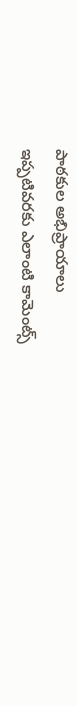పాఠకుల అభిప్రాయాలు
ఇప్పటివరకు ఎలాంటి కామెంట్స్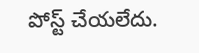పోస్ట్ చేయలేదు.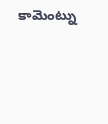కామెంట్ను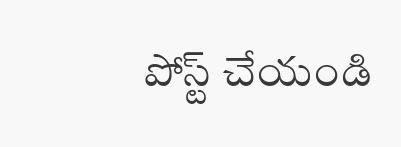పోస్ట్ చేయండి